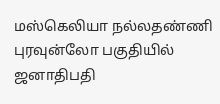மஸ்கெலியா நல்லதண்ணி புரவுன்லோ பகுதியில் ஜனாதிபதி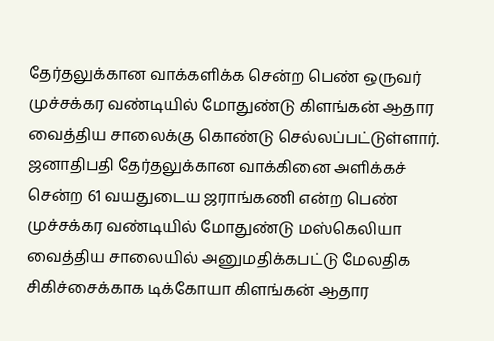தேர்தலுக்கான வாக்களிக்க சென்ற பெண் ஒருவர் முச்சக்கர வண்டியில் மோதுண்டு கிளங்கன் ஆதார வைத்திய சாலைக்கு கொண்டு செல்லப்பட்டுள்ளார். ஜனாதிபதி தேர்தலுக்கான வாக்கினை அளிக்கச் சென்ற 61 வயதுடைய ஜராங்கணி என்ற பெண் முச்சக்கர வண்டியில் மோதுண்டு மஸ்கெலியா வைத்திய சாலையில் அனுமதிக்கபட்டு மேலதிக சிகிச்சைக்காக டிக்கோயா கிளங்கன் ஆதார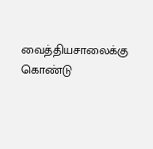வைத்தியசாலைக்கு கொண்டு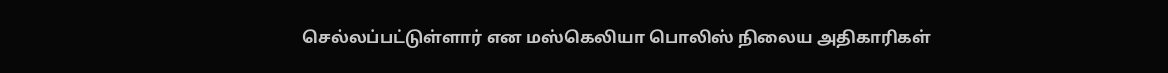செல்லப்பட்டுள்ளார் என மஸ்கெலியா பொலிஸ் நிலைய அதிகாரிகள்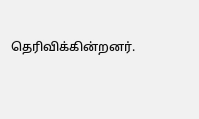தெரிவிக்கின்றனர்.